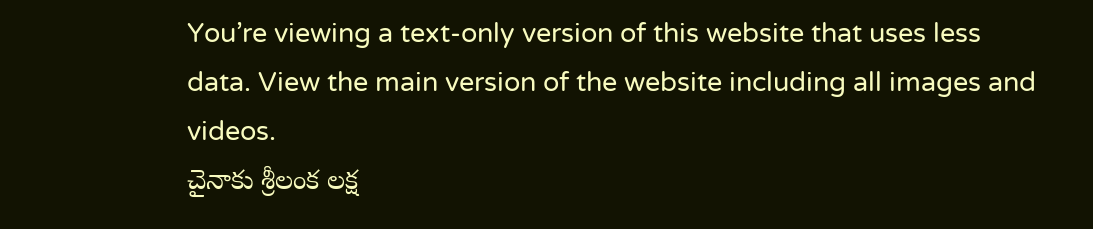You’re viewing a text-only version of this website that uses less data. View the main version of the website including all images and videos.
చైనాకు శ్రీలంక లక్ష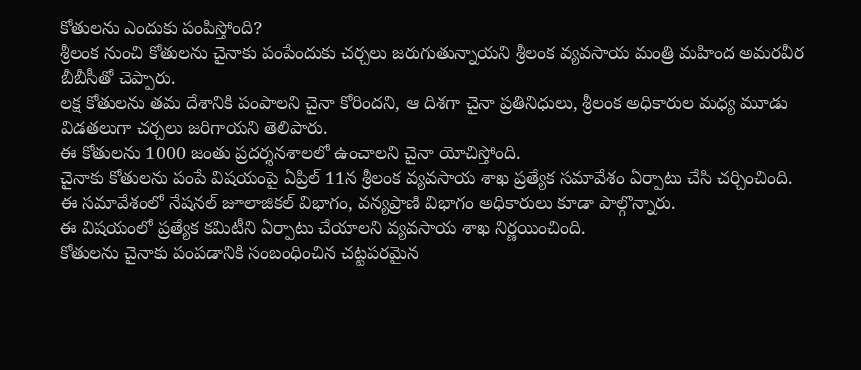కోతులను ఎందుకు పంపిస్తోంది?
శ్రీలంక నుంచి కోతులను చైనాకు పంపేందుకు చర్చలు జరుగుతున్నాయని శ్రీలంక వ్యవసాయ మంత్రి మహింద అమరవీర బీబీసీతో చెప్పారు.
లక్ష కోతులను తమ దేశానికి పంపాలని చైనా కోరిందని, ఆ దిశగా చైనా ప్రతినిధులు, శ్రీలంక అధికారుల మధ్య మూడు విడతలుగా చర్చలు జరిగాయని తెలిపారు.
ఈ కోతులను 1000 జంతు ప్రదర్శనశాలలో ఉంచాలని చైనా యోచిస్తోంది.
చైనాకు కోతులను పంపే విషయంపై ఏప్రిల్ 11న శ్రీలంక వ్యవసాయ శాఖ ప్రత్యేక సమావేశం ఏర్పాటు చేసి చర్చించింది. ఈ సమావేశంలో నేషనల్ జూలాజికల్ విభాగం, వన్యప్రాణి విభాగం అధికారులు కూడా పాల్గొన్నారు.
ఈ విషయంలో ప్రత్యేక కమిటీని ఏర్పాటు చేయాలని వ్యవసాయ శాఖ నిర్ణయించింది.
కోతులను చైనాకు పంపడానికి సంబంధించిన చట్టపరమైన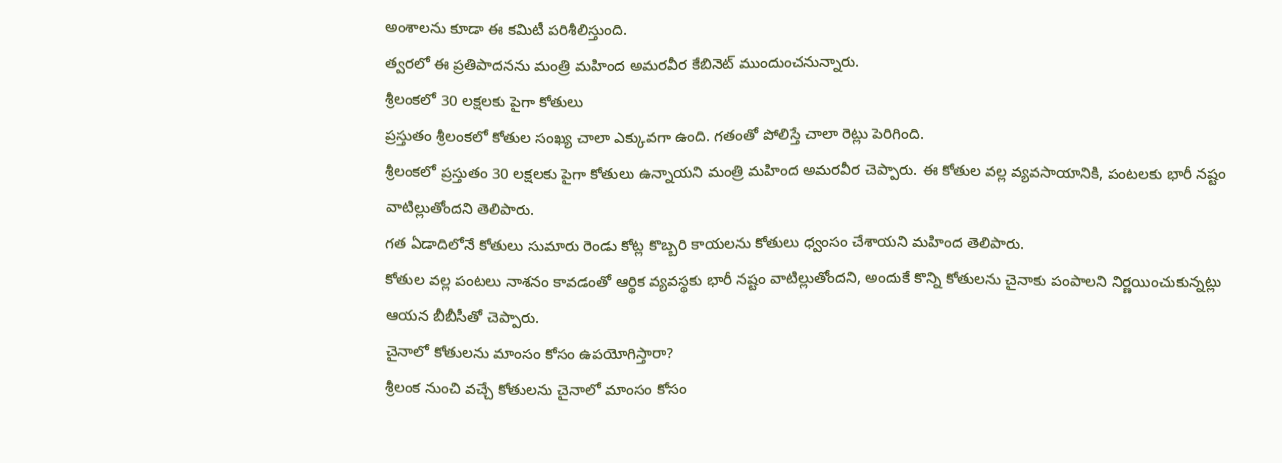అంశాలను కూడా ఈ కమిటీ పరిశీలిస్తుంది.
త్వరలో ఈ ప్రతిపాదనను మంత్రి మహింద అమరవీర కేబినెట్ ముందుంచనున్నారు.
శ్రీలంకలో 30 లక్షలకు పైగా కోతులు
ప్రస్తుతం శ్రీలంకలో కోతుల సంఖ్య చాలా ఎక్కువగా ఉంది. గతంతో పోలిస్తే చాలా రెట్లు పెరిగింది.
శ్రీలంకలో ప్రస్తుతం 30 లక్షలకు పైగా కోతులు ఉన్నాయని మంత్రి మహింద అమరవీర చెప్పారు. ఈ కోతుల వల్ల వ్యవసాయానికి, పంటలకు భారీ నష్టం వాటిల్లుతోందని తెలిపారు.
గత ఏడాదిలోనే కోతులు సుమారు రెండు కోట్ల కొబ్బరి కాయలను కోతులు ధ్వంసం చేశాయని మహింద తెలిపారు.
కోతుల వల్ల పంటలు నాశనం కావడంతో ఆర్థిక వ్యవస్థకు భారీ నష్టం వాటిల్లుతోందని, అందుకే కొన్ని కోతులను చైనాకు పంపాలని నిర్ణయించుకున్నట్లు ఆయన బీబీసీతో చెప్పారు.
చైనాలో కోతులను మాంసం కోసం ఉపయోగిస్తారా?
శ్రీలంక నుంచి వచ్చే కోతులను చైనాలో మాంసం కోసం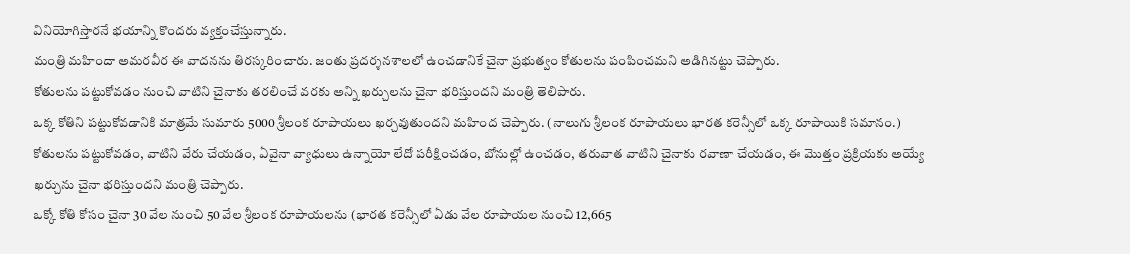వినియోగిస్తారనే భయాన్ని కొందరు వ్యక్తంచేస్తున్నారు.
మంత్రి మహిందా అమరవీర ఈ వాదనను తిరస్కరించారు. జంతు ప్రదర్శనశాలలో ఉంచడానికే చైనా ప్రభుత్వం కోతులను పంపించమని అడిగినట్టు చెప్పారు.
కోతులను పట్టుకోవడం నుంచి వాటిని చైనాకు తరలించే వరకు అన్ని ఖర్చులను చైనా భరిస్తుందని మంత్రి తెలిపారు.
ఒక్క కోతిని పట్టుకోవడానికి మాత్రమే సుమారు 5000 శ్రీలంక రూపాయలు ఖర్చవుతుందని మహింద చెప్పారు. (నాలుగు శ్రీలంక రూపాయలు భారత కరెన్సీలో ఒక్క రూపాయికి సమానం.)
కోతులను పట్టుకోవడం, వాటిని వేరు చేయడం, ఏవైనా వ్యాధులు ఉన్నాయో లేదో పరీక్షించడం, బోనుల్లో ఉంచడం, తరువాత వాటిని చైనాకు రవాణా చేయడం, ఈ మొత్తం ప్రక్రియకు అయ్యే ఖర్చును చైనా భరిస్తుందని మంత్రి చెప్పారు.
ఒక్కో కోతి కోసం చైనా 30 వేల నుంచి 50 వేల శ్రీలంక రూపాయలను (భారత కరెన్సీలో ఏడు వేల రూపాయల నుంచి 12,665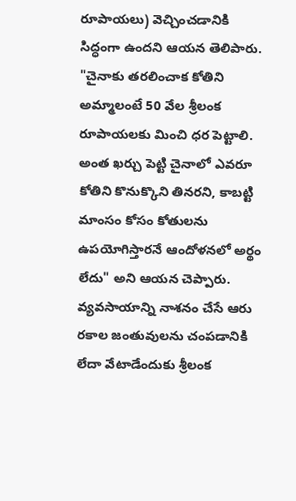రూపాయలు) వెచ్చించడానికి సిద్ధంగా ఉందని ఆయన తెలిపారు.
"చైనాకు తరలించాక కోతిని అమ్మాలంటే 50 వేల శ్రీలంక రూపాయలకు మించి ధర పెట్టాలి. అంత ఖర్చు పెట్టి చైనాలో ఎవరూ కోతిని కొనుక్కొని తినరని, కాబట్టి మాంసం కోసం కోతులను ఉపయోగిస్తారనే ఆందోళనలో అర్థం లేదు" అని ఆయన చెప్పారు.
వ్యవసాయాన్ని నాశనం చేసే ఆరు రకాల జంతువులను చంపడానికి లేదా వేటాడేందుకు శ్రీలంక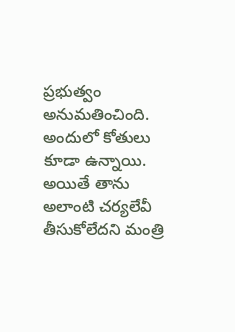ప్రభుత్వం అనుమతించింది. అందులో కోతులు కూడా ఉన్నాయి.
అయితే తాను అలాంటి చర్యలేవీ తీసుకోలేదని మంత్రి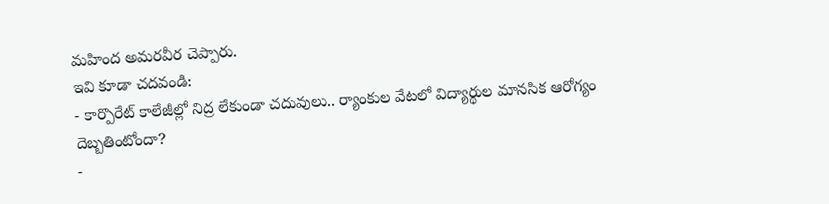మహింద అమరవీర చెప్పారు.
ఇవి కూడా చదవండి:
- కార్పొరేట్ కాలేజీల్లో నిద్ర లేకుండా చదువులు.. ర్యాంకుల వేటలో విద్యార్థుల మానసిక ఆరోగ్యం దెబ్బతింటోందా?
-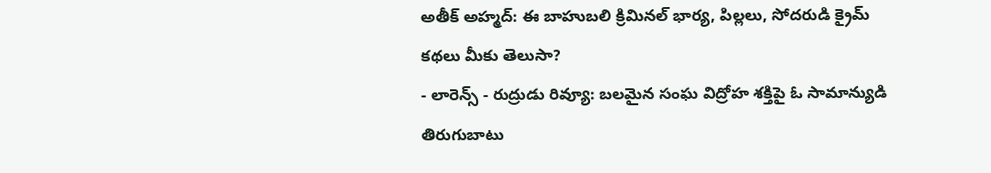అతీక్ అహ్మద్: ఈ బాహుబలి క్రిమినల్ భార్య, పిల్లలు, సోదరుడి క్రైమ్ కథలు మీకు తెలుసా?
- లారెన్స్ - రుద్రుడు రివ్యూ: బలమైన సంఘ విద్రోహ శక్తిపై ఓ సామాన్యుడి తిరుగుబాటు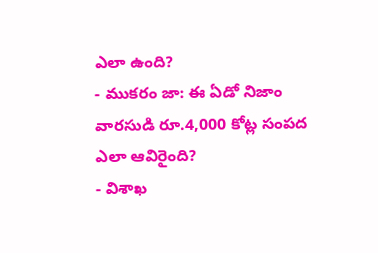ఎలా ఉంది?
- ముకరం జా: ఈ ఏడో నిజాం వారసుడి రూ.4,000 కోట్ల సంపద ఎలా ఆవిరైంది?
- విశాఖ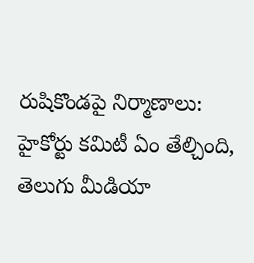రుషికొండపై నిర్మాణాలు: హైకోర్టు కమిటీ ఏం తేల్చింది, తెలుగు మీడియా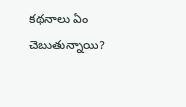కథనాలు ఏం చెబుతున్నాయి?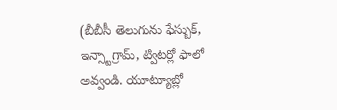(బీబీసీ తెలుగును ఫేస్బుక్, ఇన్స్టాగ్రామ్, ట్విటర్లో ఫాలో అవ్వండి. యూట్యూబ్లో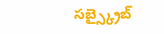సబ్స్క్రైబ్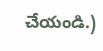చేయండి.)